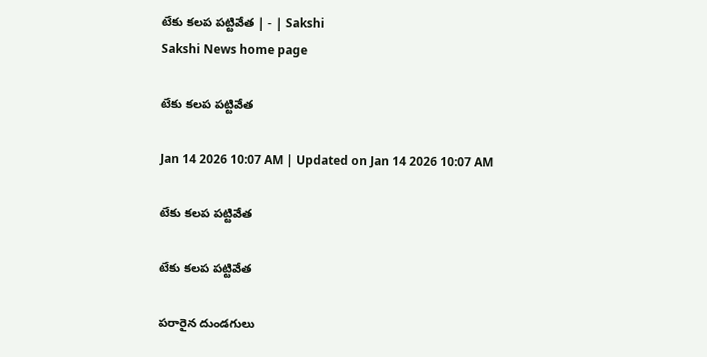టేకు కలప పట్టివేత | - | Sakshi
Sakshi News home page

టేకు కలప పట్టివేత

Jan 14 2026 10:07 AM | Updated on Jan 14 2026 10:07 AM

టేకు కలప పట్టివేత

టేకు కలప పట్టివేత

పరారైన దుండగులు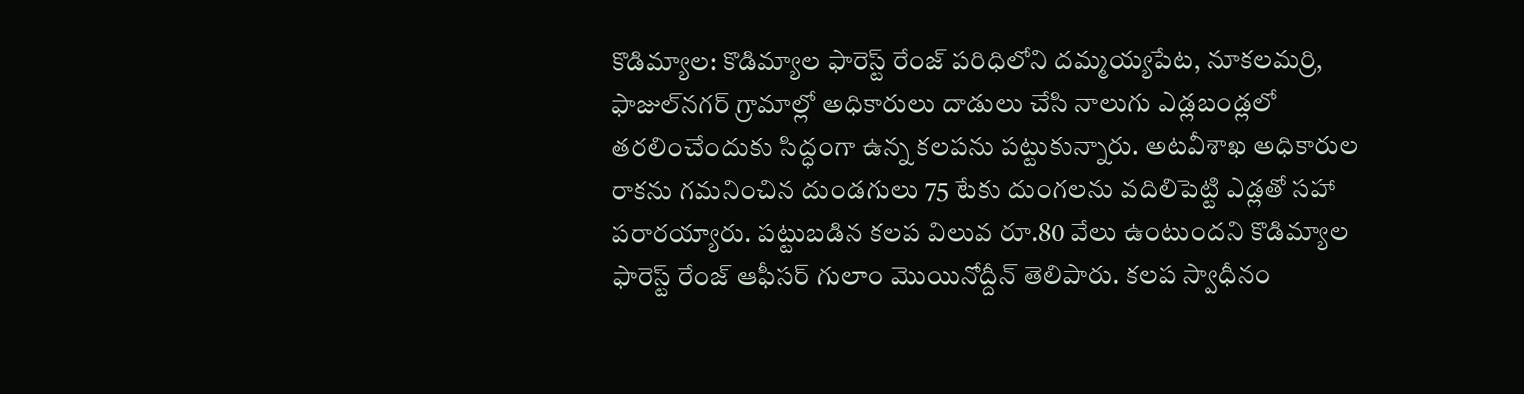కొడిమ్యాల: కొడిమ్యాల ఫారెస్ట్‌ రేంజ్‌ పరిధిలోని దమ్మయ్యపేట, నూకలమర్రి, ఫాజుల్‌నగర్‌ గ్రామాల్లో అధికారులు దాడులు చేసి నాలుగు ఎడ్లబండ్లలో తరలించేందుకు సిద్ధంగా ఉన్న కలపను పట్టుకున్నారు. అటవీశాఖ అధికారుల రాకను గమనించిన దుండగులు 75 టేకు దుంగలను వదిలిపెట్టి ఎడ్లతో సహా పరారయ్యారు. పట్టుబడిన కలప విలువ రూ.80 వేలు ఉంటుందని కొడిమ్యాల ఫారెస్ట్‌ రేంజ్‌ ఆఫీసర్‌ గులాం మొయినోద్దీన్‌ తెలిపారు. కలప స్వాధీనం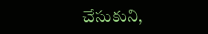చేసుకుని,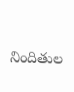నిందితుల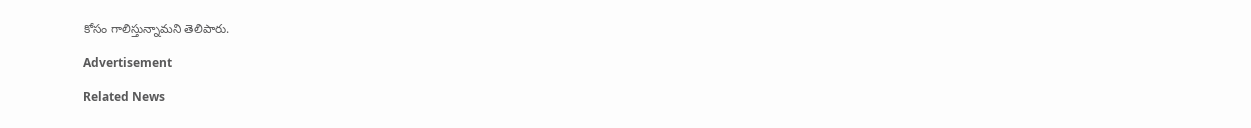కోసం గాలిస్తున్నామని తెలిపారు.

Advertisement

Related News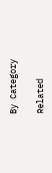By Category

Related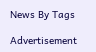News By Tags

Advertisement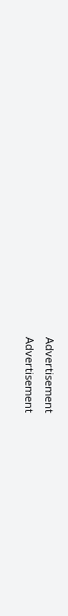Advertisement
Advertisement